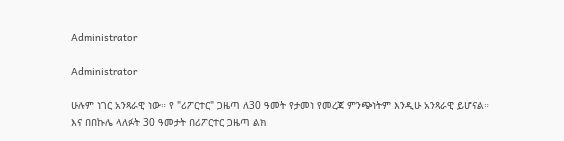Administrator

Administrator

ሁሉም ነገር አንጻራዊ ነው። የ "ሪፖርተር" ጋዜጣ ለ30 ዓመት የታመነ የመረጃ ምንጭነትም እንዲሁ አንጻራዊ ይሆናል። እና በበኩሌ ላለፉት 30 ዓመታት በሪፖርተር ጋዜጣ ልክ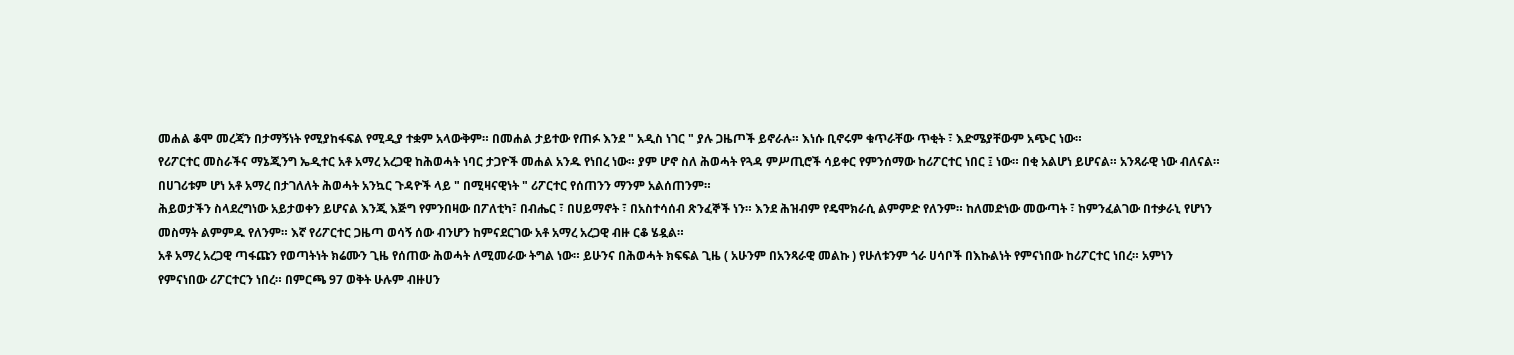መሐል ቆሞ መረጃን በታማኝነት የሚያከፋፍል የሚዲያ ተቋም አላውቅም። በመሐል ታይተው የጠፉ እንደ " አዲስ ነገር " ያሉ ጋዜጦች ይኖራሉ። እነሱ ቢኖሩም ቁጥራቸው ጥቂት ፣ እድሜያቸውም አጭር ነው።
የሪፖርተር መስራችና ማኔጂንግ ኤዲተር አቶ አማረ አረጋዊ ከሕወሓት ነባር ታጋዮች መሐል አንዱ የነበረ ነው። ያም ሆኖ ስለ ሕወሓት የጓዳ ምሥጢሮች ሳይቀር የምንሰማው ከሪፖርተር ነበር ፤ ነው። በቂ አልሆነ ይሆናል። አንጻራዊ ነው ብለናል። በሀገሪቱም ሆነ አቶ አማረ በታገለለት ሕወሓት አንኳር ጉዳዮች ላይ " በሚዛናዊነት " ሪፖርተር የሰጠንን ማንም አልሰጠንም።
ሕይወታችን ስላደረግነው አይታወቀን ይሆናል እንጂ እጅግ የምንበዛው በፖለቲካ፣ በብሔር ፣ በሀይማኖት ፣ በአስተሳሰብ ጽንፈኞች ነን። እንደ ሕዝብም የዴሞክራሲ ልምምድ የለንም። ከለመድነው መውጣት ፣ ከምንፈልገው በተቃራኒ የሆነን መስማት ልምምዱ የለንም። እኛ የሪፖርተር ጋዜጣ ወሳኝ ሰው ብንሆን ከምናደርገው አቶ አማረ አረጋዊ ብዙ ርቆ ሄዷል።
አቶ አማረ አረጋዊ ጣፋጩን የወጣትነት ክሬሙን ጊዜ የሰጠው ሕወሓት ለሚመራው ትግል ነው። ይሁንና በሕወሓት ክፍፍል ጊዜ ( አሁንም በአንጻራዊ መልኩ ) የሁለቱንም ጎራ ሀሳቦች በእኩልነት የምናነበው ከሪፖርተር ነበረ። አምነን የምናነበው ሪፖርተርን ነበረ። በምርጫ 97 ወቅት ሁሉም ብዙሀን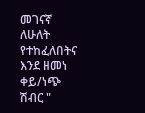መገናኛ ለሁለት የተከፈለበትና እንደ ዘመነ ቀይ/ነጭ ሽብር "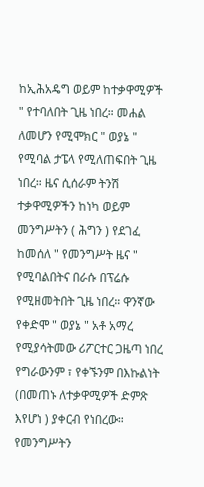ከኢሕአዴግ ወይም ከተቃዋሚዎች " የተባለበት ጊዜ ነበረ። መሐል ለመሆን የሚሞክር " ወያኔ " የሚባል ታፔላ የሚለጠፍበት ጊዜ ነበረ። ዜና ሲሰራም ትንሽ ተቃዋሚዎችን ከነካ ወይም መንግሥትን ( ሕግን ) የደገፈ ከመሰለ " የመንግሥት ዜና " የሚባልበትና በራሱ በፕሬሱ የሚዘመትበት ጊዜ ነበረ። ዋንኛው የቀድሞ " ወያኔ " አቶ አማረ የሚያሳትመው ሪፖርተር ጋዜጣ ነበረ የግራውንም ፣ የቀኙንም በእኩልነት (በመጠኑ ለተቃዋሚዎች ድምጽ እየሆነ ) ያቀርብ የነበረው።
የመንግሥትን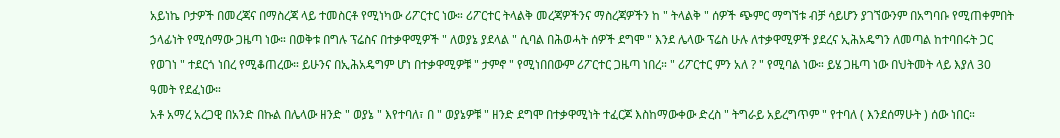አይነኬ ቦታዎች በመረጃና በማስረጃ ላይ ተመስርቶ የሚነካው ሪፖርተር ነው። ሪፖርተር ትላልቅ መረጃዎችንና ማስረጃዎችን ከ " ትላልቅ " ሰዎች ጭምር ማግኘቱ ብቻ ሳይሆን ያገኘውንም በአግባቡ የሚጠቀምበት ኃላፊነት የሚሰማው ጋዜጣ ነው። በወቅቱ በግሉ ፕሬስና በተቃዋሚዎች " ለወያኔ ያደላል " ሲባል በሕወሓት ሰዎች ደግሞ " እንደ ሌላው ፕሬስ ሁሉ ለተቃዋሚዎች ያደረና ኢሕአዴግን ለመጣል ከተባበሩት ጋር የወገነ " ተደርጎ ነበረ የሚቆጠረው። ይሁንና በኢሕአዴግም ሆነ በተቃዋሚዎቹ " ታምኖ " የሚነበበውም ሪፖርተር ጋዜጣ ነበረ። " ሪፖርተር ምን አለ ? " የሚባል ነው። ይሄ ጋዜጣ ነው በህትመት ላይ እያለ 30 ዓመት የደፈነው።
አቶ አማረ አረጋዊ በአንድ በኩል በሌላው ዘንድ " ወያኔ " እየተባለ፣ በ " ወያኔዎቹ " ዘንድ ደግሞ በተቃዋሚነት ተፈርጆ እስከማውቀው ድረስ " ትግራይ አይረግጥም " የተባለ ( እንደሰማሁት ) ሰው ነበር።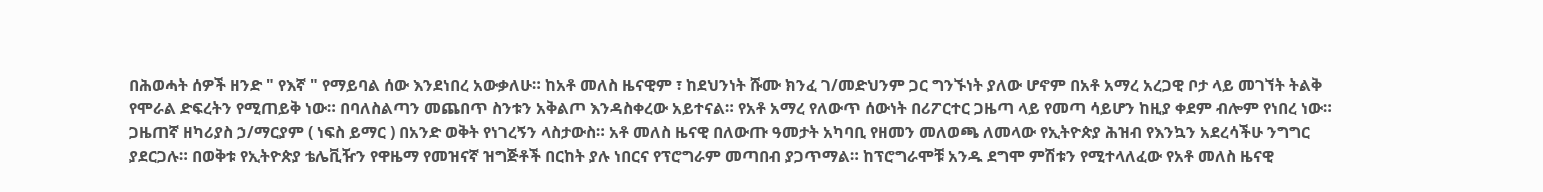በሕወሓት ሰዎች ዘንድ " የእኛ " የማይባል ሰው እንደነበረ አውቃለሁ። ከአቶ መለስ ዜናዊም ፣ ከደህንነት ሹሙ ክንፈ ገ/መድህንም ጋር ግንኙነት ያለው ሆኖም በአቶ አማረ አረጋዊ ቦታ ላይ መገኘት ትልቅ የሞራል ድፍረትን የሚጠይቅ ነው። በባለስልጣን መጨበጥ ስንቱን አቅልጦ እንዳስቀረው አይተናል። የአቶ አማረ የለውጥ ሰውነት በሪፖርተር ጋዜጣ ላይ የመጣ ሳይሆን ከዚያ ቀደም ብሎም የነበረ ነው።
ጋዜጠኛ ዘካሪያስ ኃ/ማርያም ( ነፍስ ይማር ) በአንድ ወቅት የነገረኝን ላስታውስ። አቶ መለስ ዜናዊ በለውጡ ዓመታት አካባቢ የዘመን መለወጫ ለመላው የኢትዮጵያ ሕዝብ የእንኳን አደረሳችሁ ንግግር ያደርጋሉ። በወቅቱ የኢትዮጵያ ቴሌቪዥን የዋዜማ የመዝናኛ ዝግጅቶች በርከት ያሉ ነበርና የፕሮግራም መጣበብ ያጋጥማል። ከፕሮግራሞቹ አንዱ ደግሞ ምሽቱን የሚተላለፈው የአቶ መለስ ዜናዊ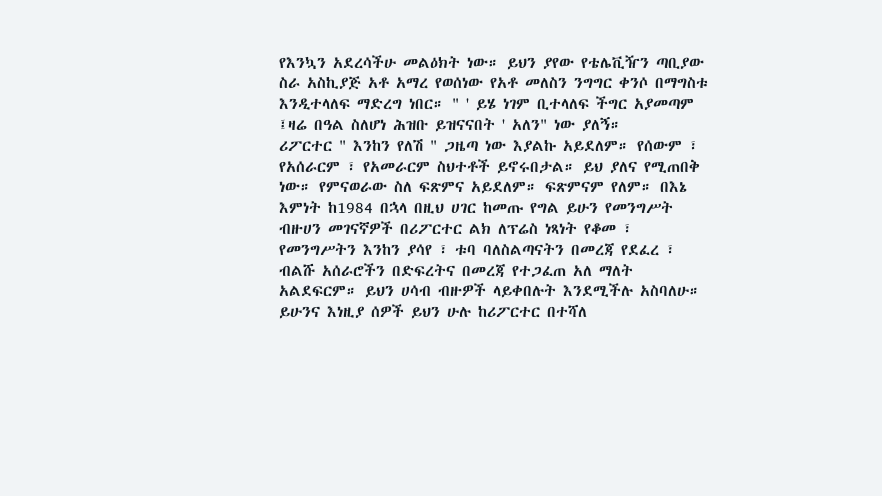የእንኳን አደረሳችሁ መልዕክት ነው። ይህን ያየው የቴሌቪዥን ጣቢያው ስራ አስኪያጅ አቶ አማረ የወሰነው የአቶ መለስን ንግግር ቀንሶ በማግስቱ እንዲተላለፍ ማድረግ ነበር። " ' ይሄ ነገም ቢተላለፍ ችግር አያመጣም ፤ዛሬ በዓል ስለሆነ ሕዝቡ ይዝናናበት ' አለን" ነው ያለኝ።
ሪፖርተር " እንከን የለሽ " ጋዜጣ ነው እያልኩ አይደለም። የሰውም ፣ የአሰራርም ፣ የአመራርም ስህተቶች ይኖሩበታል። ይህ ያለና የሚጠበቅ ነው። የምናወራው ስለ ፍጽምና አይደለም። ፍጽምናም የለም። በእኔ እምነት ከ1984 በኋላ በዚህ ሀገር ከመጡ የግል ይሁን የመንግሥት ብዙሀን መገናኛዎች በሪፖርተር ልክ ለፕሬስ ነጻነት የቆመ ፣ የመንግሥትን እንከን ያሳየ ፣ ቱባ ባለስልጣናትን በመረጃ የደፈረ ፣ ብልሹ አሰራሮችን በድፍረትና በመረጃ የተጋፈጠ አለ ማለት አልደፍርም። ይህን ሀሳብ ብዙዎች ላይቀበሉት እንደሚችሉ አስባለሁ። ይሁንና እነዚያ ሰዎች ይህን ሁሉ ከሪፖርተር በተሻለ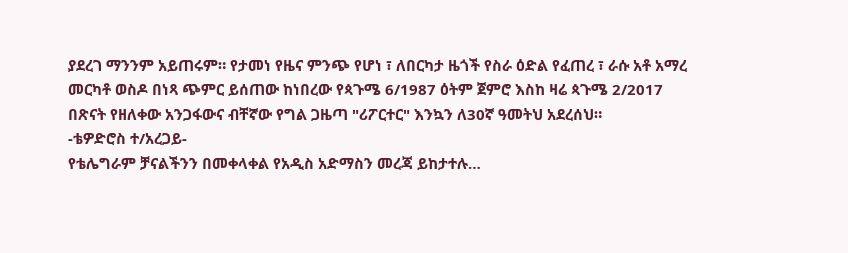ያደረገ ማንንም አይጠሩም። የታመነ የዜና ምንጭ የሆነ ፣ ለበርካታ ዜጎች የስራ ዕድል የፈጠረ ፣ ራሱ አቶ አማረ መርካቶ ወስዶ በነጻ ጭምር ይሰጠው ከነበረው የጳጉሜ 6/1987 ዕትም ጀምሮ እስከ ዛሬ ጳጉሜ 2/2017 በጽናት የዘለቀው አንጋፋውና ብቸኛው የግል ጋዜጣ "ሪፖርተር" እንኳን ለ30ኛ ዓመትህ አደረሰህ።
-ቴዎድሮስ ተ/አረጋይ-
የቴሌግራም ቻናልችንን በመቀላቀል የአዲስ አድማስን መረጃ ይከታተሉ…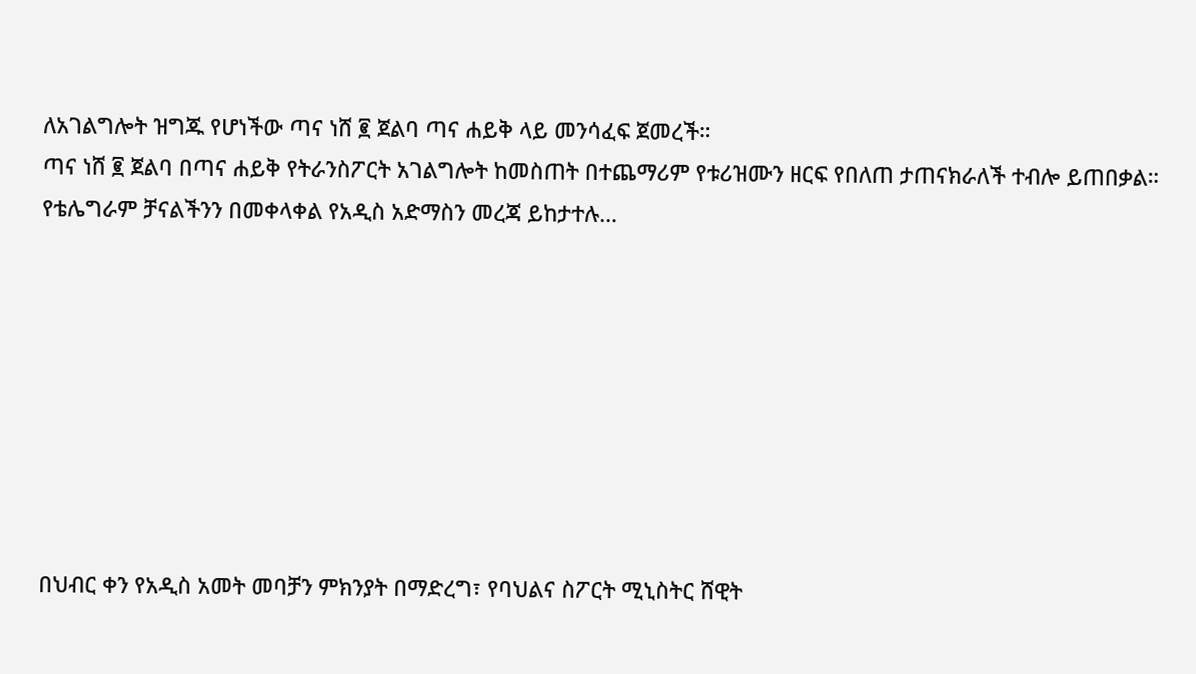ለአገልግሎት ዝግጁ የሆነችው ጣና ነሸ ፪ ጀልባ ጣና ሐይቅ ላይ መንሳፈፍ ጀመረች።
ጣና ነሸ ፪ ጀልባ በጣና ሐይቅ የትራንስፖርት አገልግሎት ከመስጠት በተጨማሪም የቱሪዝሙን ዘርፍ የበለጠ ታጠናክራለች ተብሎ ይጠበቃል።
የቴሌግራም ቻናልችንን በመቀላቀል የአዲስ አድማስን መረጃ ይከታተሉ…








በህብር ቀን የአዲስ አመት መባቻን ምክንያት በማድረግ፣ የባህልና ስፖርት ሚኒስትር ሸዊት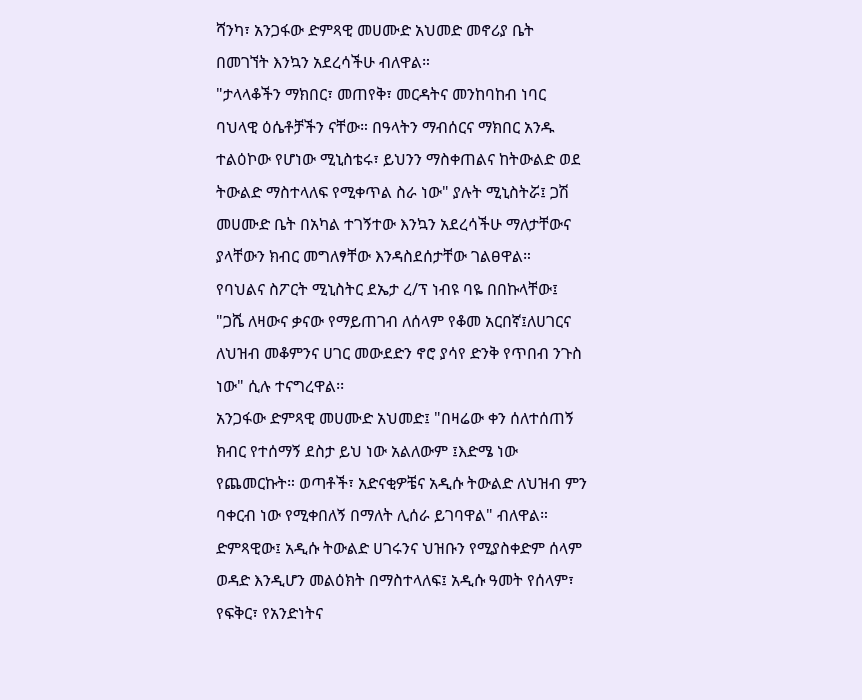ሻንካ፣ አንጋፋው ድምጻዊ መሀሙድ አህመድ መኖሪያ ቤት በመገኘት እንኳን አደረሳችሁ ብለዋል።
"ታላላቆችን ማክበር፣ መጠየቅ፣ መርዳትና መንከባከብ ነባር ባህላዊ ዕሴቶቻችን ናቸው። በዓላትን ማብሰርና ማክበር አንዱ ተልዕኮው የሆነው ሚኒስቴሩ፣ ይህንን ማስቀጠልና ከትውልድ ወደ ትውልድ ማስተላለፍ የሚቀጥል ስራ ነው" ያሉት ሚኒስትሯ፤ ጋሽ መሀሙድ ቤት በአካል ተገኝተው እንኳን አደረሳችሁ ማለታቸውና ያላቸውን ክብር መግለፃቸው እንዳስደሰታቸው ገልፀዋል።
የባህልና ስፖርት ሚኒስትር ደኤታ ረ/ፕ ነብዩ ባዬ በበኩላቸው፤ "ጋሼ ለዛውና ቃናው የማይጠገብ ለሰላም የቆመ አርበኛ፤ለሀገርና ለህዝብ መቆምንና ሀገር መውደድን ኖሮ ያሳየ ድንቅ የጥበብ ንጉስ ነው" ሲሉ ተናግረዋል፡፡
አንጋፋው ድምጻዊ መሀሙድ አህመድ፤ "በዛሬው ቀን ሰለተሰጠኝ ክብር የተሰማኝ ደስታ ይህ ነው አልለውም ፤እድሜ ነው የጨመርኩት። ወጣቶች፣ አድናቂዎቼና አዲሱ ትውልድ ለህዝብ ምን ባቀርብ ነው የሚቀበለኝ በማለት ሊሰራ ይገባዋል" ብለዋል።
ድምጻዊው፤ አዲሱ ትውልድ ሀገሩንና ህዝቡን የሚያስቀድም ሰላም ወዳድ እንዲሆን መልዕክት በማስተላለፍ፤ አዲሱ ዓመት የሰላም፣ የፍቅር፣ የአንድነትና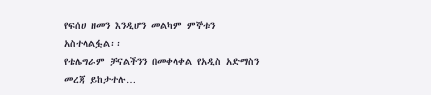የፍሰሀ ዘመን እንዲሆን መልካም ምኞቱን አስተላልፏል፡፡
የቴሌግራም ቻናልችንን በመቀላቀል የአዲስ አድማስን መረጃ ይከታተሉ…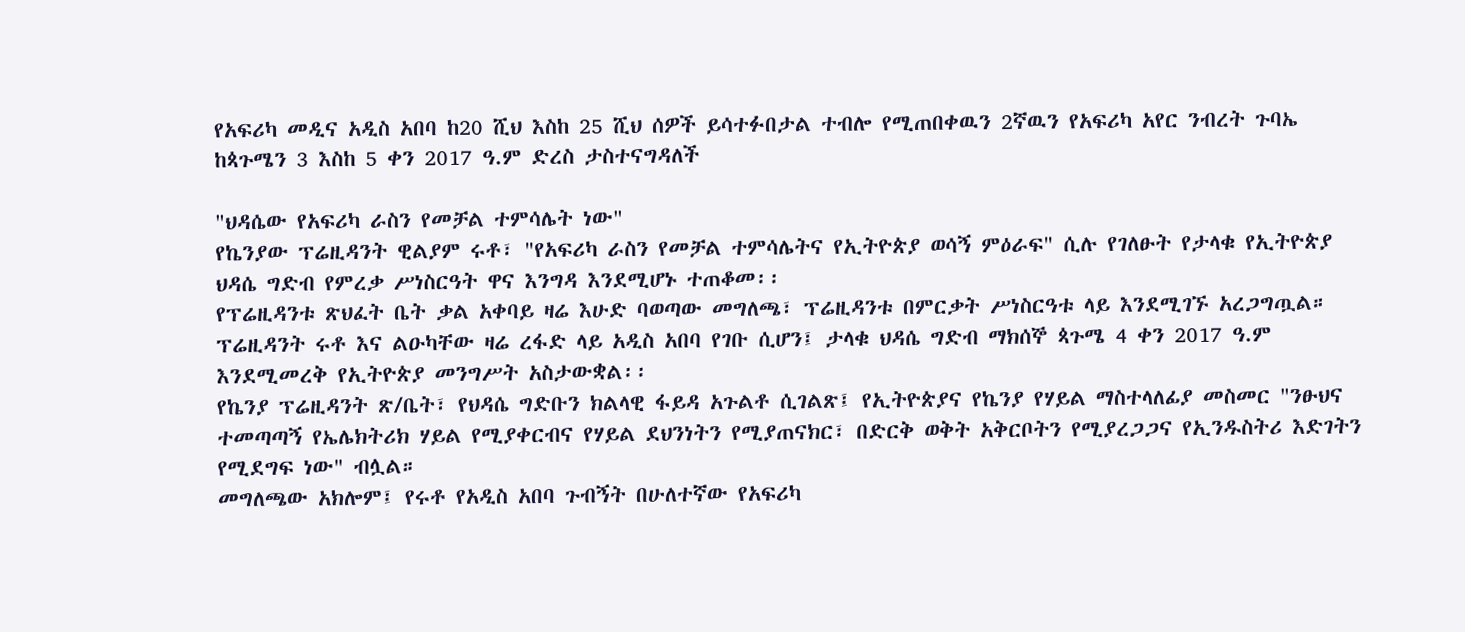የአፍሪካ መዲና አዲስ አበባ ከ20 ሺህ እስከ 25 ሺህ ሰዎች ይሳተፉበታል ተብሎ የሚጠበቀዉን 2ኛዉን የአፍሪካ አየር ንብረት ጉባኤ ከጳጉሜን 3 እስከ 5 ቀን 2017 ዓ.ም ድረስ ታስተናግዳለች

"ህዳሴው የአፍሪካ ራስን የመቻል ተምሳሌት ነው"
የኬንያው ፕሬዚዳንት ዊልያም ሩቶ፣ "የአፍሪካ ራስን የመቻል ተምሳሌትና የኢትዮጵያ ወሳኝ ምዕራፍ" ሲሉ የገለፁት የታላቁ የኢትዮጵያ ህዳሴ ግድብ የምረቃ ሥነስርዓት ዋና እንግዳ እንደሚሆኑ ተጠቆመ፡፡
የፕሬዚዳንቱ ጽህፈት ቤት ቃል አቀባይ ዛሬ እሁድ ባወጣው መግለጫ፣ ፕሬዚዳንቱ በምርቃት ሥነስርዓቱ ላይ እንደሚገኙ አረጋግጧል።
ፕሬዚዳንት ሩቶ እና ልዑካቸው ዛሬ ረፋድ ላይ አዲስ አበባ የገቡ ሲሆን፤ ታላቁ ህዳሴ ግድብ ማክሰኞ ጳጉሜ 4 ቀን 2017 ዓ.ም እንደሚመረቅ የኢትዮጵያ መንግሥት አስታውቋል፡፡
የኬንያ ፕሬዚዳንት ጽ/ቤት፣ የህዳሴ ግድቡን ክልላዊ ፋይዳ አጉልቶ ሲገልጽ፤ የኢትዮጵያና የኬንያ የሃይል ማስተላለፊያ መስመር "ንፁህና ተመጣጣኝ የኤሌክትሪክ ሃይል የሚያቀርብና የሃይል ደህንነትን የሚያጠናክር፣ በድርቅ ወቅት አቅርቦትን የሚያረጋጋና የኢንዱስትሪ እድገትን የሚደግፍ ነው" ብሏል።
መግለጫው አክሎም፤ የሩቶ የአዲስ አበባ ጉብኝት በሁለተኛው የአፍሪካ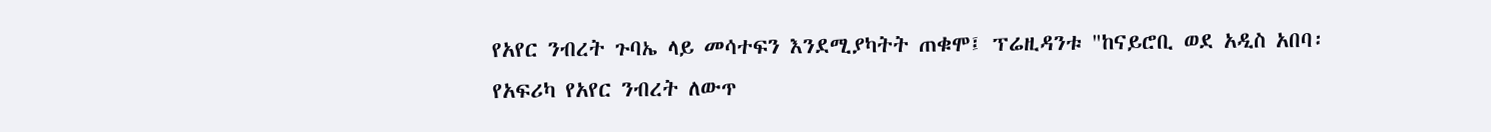የአየር ንብረት ጉባኤ ላይ መሳተፍን እንደሚያካትት ጠቁሞ፤ ፕሬዚዳንቱ "ከናይሮቢ ወደ አዲስ አበባ፡ የአፍሪካ የአየር ንብረት ለውጥ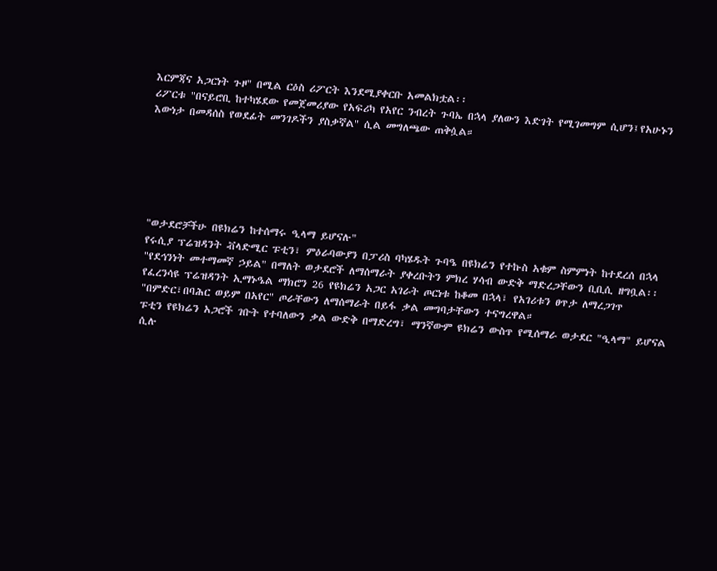እርምጃና አጋርነት ጉዞ" በሚል ርዕስ ሪፖርት እንደሚያቀርቡ አመልክቷል፡፡
ሪፖርቱ "በናይሮቢ ከተካሄደው የመጀመሪያው የአፍሪካ የአየር ንብረት ጉባኤ በኋላ ያለውን እድገት የሚገመግም ሲሆን፤የአሁኑን እውነታ በመዳሰስ የወደፊት መንገዶችን ያስቃኛል" ሲል መግለጫው ጠቅሷል።






"ወታደሮቻችሁ በዩክሬን ከተሰማሩ ዒላማ ይሆናሉ"
የሩሲያ ፕሬዝዳንት ቭላድሚር ፑቲን፣ ምዕራባውያን በፓሪስ ባካሄዱት ጉባዔ በዩክሬን የተኩስ አቁም ስምምነት ከተደረሰ በኋላ "የደኅንነት መተማመኛ ኃይል" በማለት ወታደሮች ለማሰማራት ያቀረቡትን ምክረ ሃሳብ ውድቅ ማድረጋቸውን ቢቢሲ ዘግቧል፡፡
የፈረንሳዩ ፕሬዝዳንት ኢማኑዔል ማክሮን 26 የዩክሬን አጋር አገራት ጦርነቱ ከቆመ በኋላ፣ የአገሪቱን ፀጥታ ለማረጋገጥ "በምድር፣በባሕር ወይም በአየር" ጦራቸውን ለማሰማራት በይፋ ቃል መግባታቸውን ተናግረዋል።
ፑቲን የዩክሬን አጋሮች ገቡት የተባለውን ቃል ውድቅ በማድረግ፣ ማንኛውም ዩክሬን ውስጥ የሚሰማራ ወታደር "ዒላማ" ይሆናል ሲሉ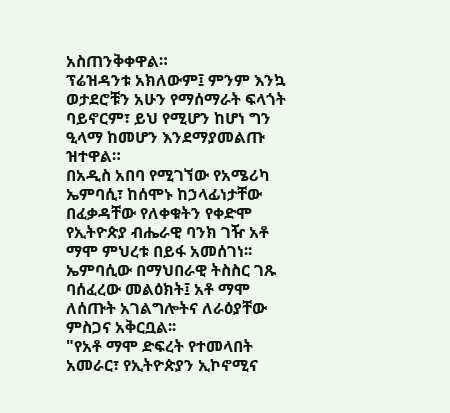አስጠንቅቀዋል።
ፕሬዝዳንቱ አክለውም፤ ምንም እንኳ ወታደሮቹን አሁን የማሰማራት ፍላጎት ባይኖርም፣ ይህ የሚሆን ከሆነ ግን ዒላማ ከመሆን እንደማያመልጡ ዝተዋል።
በአዲስ አበባ የሚገኘው የአሜሪካ ኤምባሲ፣ ከሰሞኑ ከኃላፊነታቸው በፈቃዳቸው የለቀቁትን የቀድሞ የኢትዮጵያ ብሔራዊ ባንክ ገዥ አቶ ማሞ ምህረቱ በይፋ አመሰገነ፡፡
ኤምባሲው በማህበራዊ ትስስር ገጹ ባሰፈረው መልዕክት፤ አቶ ማሞ ለሰጡት አገልግሎትና ለራዕያቸው ምስጋና አቅርቧል፡፡
"የአቶ ማሞ ድፍረት የተመላበት አመራር፣ የኢትዮጵያን ኢኮኖሚና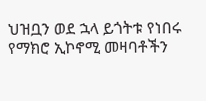ህዝቧን ወደ ኋላ ይጎትቱ የነበሩ የማክሮ ኢኮኖሚ መዛባቶችን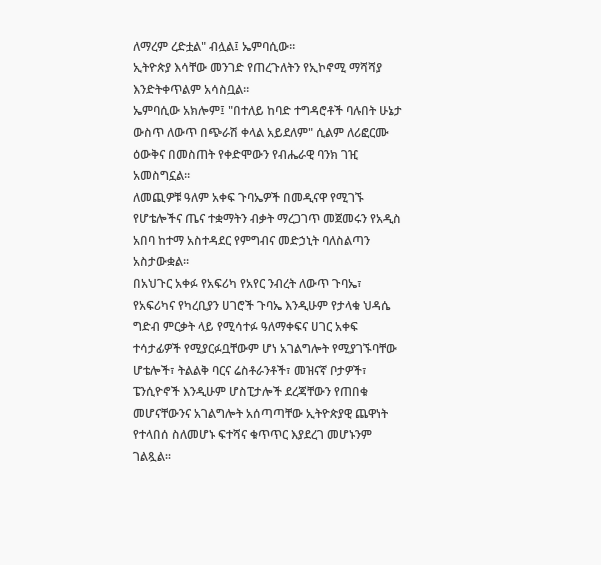ለማረም ረድቷል" ብሏል፤ ኤምባሲው።
ኢትዮጵያ እሳቸው መንገድ የጠረጉለትን የኢኮኖሚ ማሻሻያ እንድትቀጥልም አሳስቧል።
ኤምባሲው አክሎም፤ "በተለይ ከባድ ተግዳሮቶች ባሉበት ሁኔታ ውስጥ ለውጥ በጭራሽ ቀላል አይደለም" ሲልም ለሪፎርሙ ዕውቅና በመስጠት የቀድሞውን የብሔራዊ ባንክ ገዢ አመስግኗል፡፡
ለመጪዎቹ ዓለም አቀፍ ጉባኤዎች በመዲናዋ የሚገኙ የሆቴሎችና ጤና ተቋማትን ብቃት ማረጋገጥ መጀመሩን የአዲስ አበባ ከተማ አስተዳደር የምግብና መድኃኒት ባለስልጣን አስታውቋል፡፡
በአህጉር አቀፉ የአፍሪካ የአየር ንብረት ለውጥ ጉባኤ፣ የአፍሪካና የካረቢያን ሀገሮች ጉባኤ እንዲሁም የታላቁ ህዳሴ ግድብ ምርቃት ላይ የሚሳተፉ ዓለማቀፍና ሀገር አቀፍ ተሳታፊዎች የሚያርፉቧቸውም ሆነ አገልግሎት የሚያገኙባቸው ሆቴሎች፣ ትልልቅ ባርና ሬስቶራንቶች፣ መዝናኛ ቦታዎች፣ ፔንሲዮኖች እንዲሁም ሆስፒታሎች ደረጃቸውን የጠበቁ መሆናቸውንና አገልግሎት አሰጣጣቸው ኢትዮጵያዊ ጨዋነት የተላበሰ ስለመሆኑ ፍተሻና ቁጥጥር እያደረገ መሆኑንም ገልጿል፡፡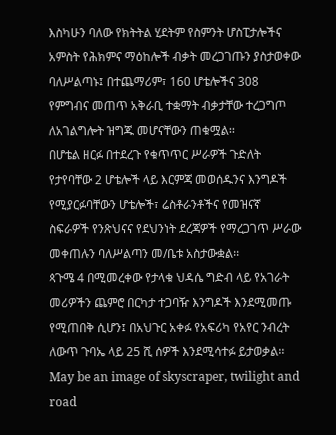እስካሁን ባለው የክትትል ሂደትም የስምንት ሆስፒታሎችና አምስት የሕክምና ማዕከሎች ብቃት መረጋገጡን ያስታወቀው ባለሥልጣኑ፤ በተጨማሪም፣ 160 ሆቴሎችና 308 የምግብና መጠጥ አቅራቢ ተቋማት ብቃታቸው ተረጋግጦ ለአገልግሎት ዝግጁ መሆናቸውን ጠቁሟል፡፡
በሆቴል ዘርፉ በተደረጉ የቁጥጥር ሥራዎች ጉድለት የታየባቸው 2 ሆቴሎች ላይ እርምጃ መወሰዱንና እንግዶች የሚያርፉባቸውን ሆቴሎች፣ ሬስቶራንቶችና የመዝናኛ ስፍራዎች የንጽህናና የደህንነት ደረጃዎች የማረጋገጥ ሥራው መቀጠሉን ባለሥልጣን መ/ቤቱ አስታውቋል፡፡
ጳጉሜ 4 በሚመረቀው የታላቁ ህዳሴ ግድብ ላይ የአገራት መሪዎችን ጨምሮ በርካታ ተጋባዥ እንግዶች እንደሚመጡ የሚጠበቅ ሲሆን፤ በአህጉር አቀፉ የአፍሪካ የአየር ንብረት ለውጥ ጉባኤ ላይ 25 ሺ ሰዎች እንደሚሳተፉ ይታወቃል፡፡
May be an image of skyscraper, twilight and road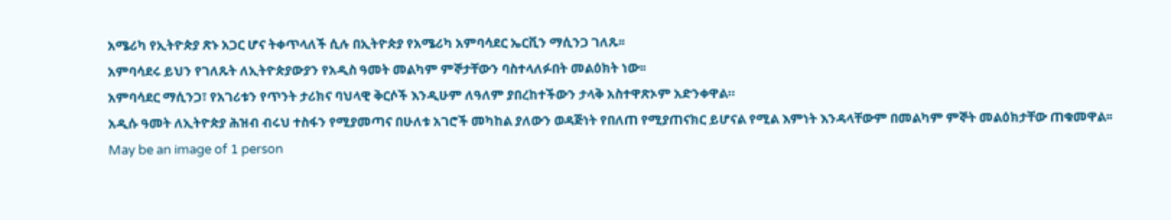አሜሪካ የኢትዮጵያ ጽኑ አጋር ሆና ትቀጥላለች ሲሉ በኢትዮጵያ የአሜሪካ አምባሳደር ኤርቪን ማሲንጋ ገለጹ፡፡
አምባሳደሩ ይህን የገለጹት ለኢትዮጵያውያን የአዲስ ዓመት መልካም ምኞታቸውን ባስተላለፉበት መልዕክት ነው፡፡
አምባሳደር ማሲንጋ፣ የአገሪቱን የጥንት ታሪክና ባህላዊ ቅርሶች እንዲሁም ለዓለም ያበረከተችውን ታላቅ አስተዋጽኦም አድንቀዋል።
አዲሱ ዓመት ለኢትዮጵያ ሕዝብ ብሩህ ተስፋን የሚያመጣና በሁለቱ አገሮች መካከል ያለውን ወዳጅነት የበለጠ የሚያጠናክር ይሆናል የሚል እምነት እንዳላቸውም በመልካም ምኞት መልዕክታቸው ጠቁመዋል፡፡
May be an image of 1 person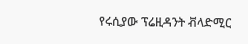የሩሲያው ፕሬዚዳንት ቭላድሚር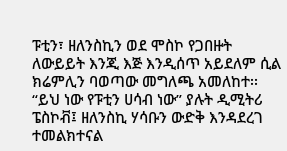ፑቲን፣ ዘለንስኪን ወደ ሞስኮ የጋበዙት ለውይይት እንጂ እጅ እንዲሰጥ አይደለም ሲል ክሬምሊን ባወጣው መግለጫ አመለከተ፡፡
“ይህ ነው የፑቲን ሀሳብ ነው” ያሉት ዲሚትሪ ፔስኮቭ፤ ዘለንስኪ ሃሳቡን ውድቅ እንዳደረገ ተመልክተናል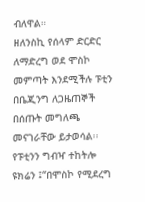ብለዋል።
ዘለንስኪ የሰላም ድርድር ለማድረግ ወደ ሞስኮ መምጣት እንደሚችሉ ፑቲን በቤጂንግ ለጋዜጠኞች በሰጡት መግለጫ መናገራቸው ይታወሳል፡፡
የፑቲንን ግብዣ ተከትሎ ዩክሬን ፤“በሞስኮ የሚደረግ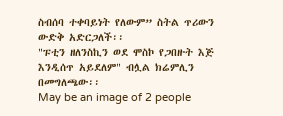ስብሰባ ተቀባይነት የለውም” ስትል ጥሪውን ውድቅ አድርጋለች፡፡
"ፑቲን ዘለንስኪን ወደ ሞስኮ የጋበዙት እጅ እንዲሰጥ አይደለም" ብሏል ክሬምሊን በመግለጫው፡፡
May be an image of 2 people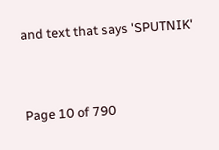and text that says 'SPUTNIK'




Page 10 of 790